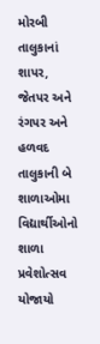મોરબી તાલુકાનાં શાપર, જેતપર અને રંગપર અને હળવદ તાલુકાની બે શાળાઓમા વિદ્યાર્થીઓનો શાળા પ્રવેશોત્સવ યોજાયો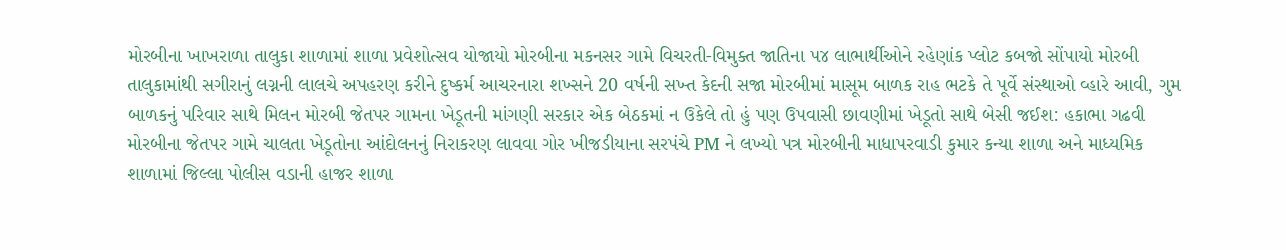મોરબીના ખાખરાળા તાલુકા શાળામાં શાળા પ્રવેશોત્સવ યોજાયો મોરબીના મકનસર ગામે વિચરતી-વિમુક્ત જાતિના ૫૪ લાભાર્થીઓને રહેણાંક પ્લોટ કબજો સોંપાયો મોરબી તાલુકામાંથી સગીરાનું લગ્નની લાલચે અપહરણ કરીને દુષ્કર્મ આચરનારા શખ્સને 20 વર્ષની સખ્ત કેદની સજા મોરબીમાં માસૂમ બાળક રાહ ભટકે તે પૂર્વે સંસ્થાઓ વ્હારે આવી, ગુમ બાળકનું પરિવાર સાથે મિલન મોરબી જેતપર ગામના ખેડૂતની માંગણી સરકાર એક બેઠકમાં ન ઉકેલે તો હું પણ ઉપવાસી છાવણીમાં ખેડૂતો સાથે બેસી જઈશ: હકાભા ગઢવી મોરબીના જેતપર ગામે ચાલતા ખેડૂતોના આંદોલનનું નિરાકરણ લાવવા ગોર ખીજડીયાના સરપંચે PM ને લખ્યો પત્ર મોરબીની માધાપરવાડી કુમાર કન્યા શાળા અને માધ્યમિક શાળામાં જિલ્લા પોલીસ વડાની હાજર શાળા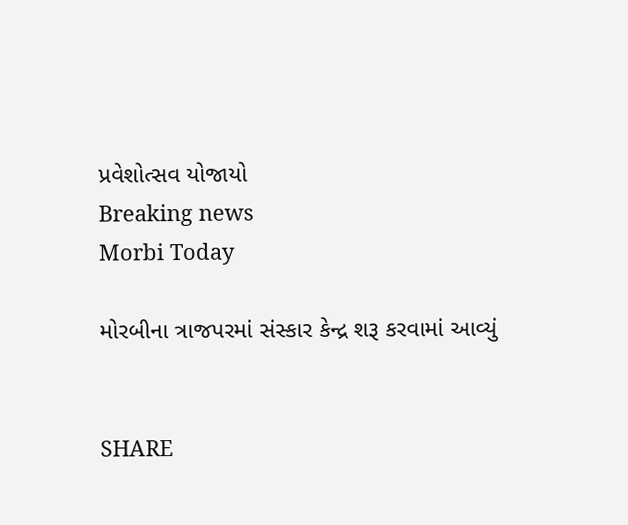પ્રવેશોત્સવ યોજાયો
Breaking news
Morbi Today

મોરબીના ત્રાજપરમાં સંસ્કાર કેન્દ્ર શરૂ કરવામાં આવ્યું


SHARE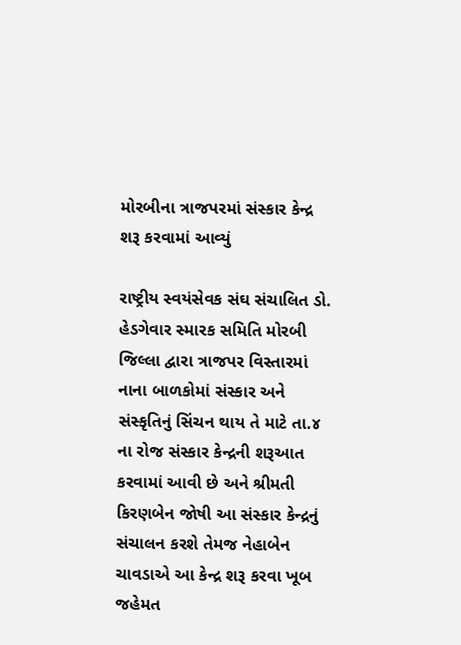મોરબીના ત્રાજપરમાં સંસ્કાર કેન્દ્ર શરૂ કરવામાં આવ્યું

રાષ્ટ્રીય સ્વયંસેવક સંઘ સંચાલિત ડો. હેડગેવાર સ્મારક સમિતિ મોરબી જિલ્લા દ્વારા ત્રાજપર વિસ્તારમાં નાના બાળકોમાં સંસ્કાર અને સંસ્કૃતિનું સિંચન થાય તે માટે તા.૪ ના રોજ સંસ્કાર કેન્દ્રની શરૂઆત કરવામાં આવી છે અને શ્રીમતી કિરણબેન જોષી આ સંસ્કાર કેન્દ્રનું સંચાલન કરશે તેમજ નેહાબેન ચાવડાએ આ કેન્દ્ર શરૂ કરવા ખૂબ જહેમત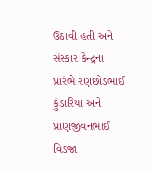ઉઠાવી હતી અને સંસ્કાર કેન્દ્રના પ્રારંભે રણછોડભાઈ કુંડારિયા અને પ્રાણજીવનભાઈ વિડજા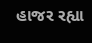હાજર રહ્યા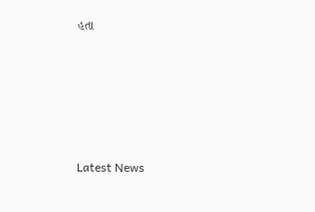હતા






Latest News